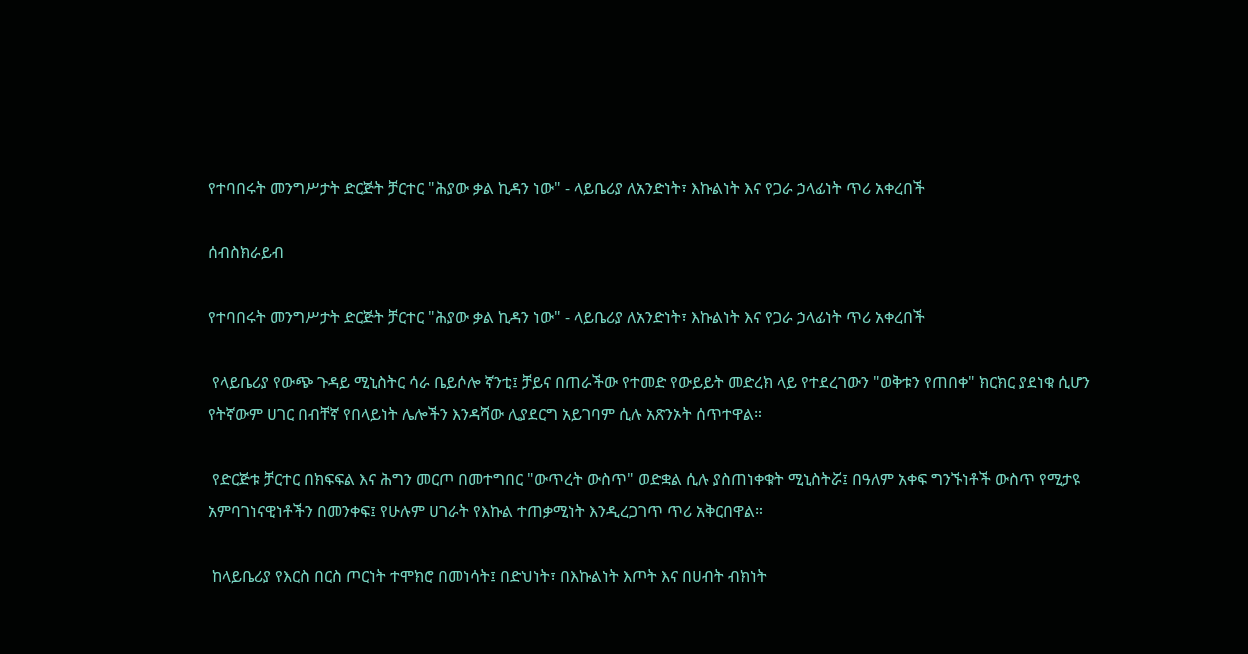የተባበሩት መንግሥታት ድርጅት ቻርተር "ሕያው ቃል ኪዳን ነው" - ላይቤሪያ ለአንድነት፣ እኩልነት እና የጋራ ኃላፊነት ጥሪ አቀረበች

ሰብስክራይብ

የተባበሩት መንግሥታት ድርጅት ቻርተር "ሕያው ቃል ኪዳን ነው" - ላይቤሪያ ለአንድነት፣ እኩልነት እና የጋራ ኃላፊነት ጥሪ አቀረበች

 የላይቤሪያ የውጭ ጉዳይ ሚኒስትር ሳራ ቤይሶሎ ኛንቲ፤ ቻይና በጠራችው የተመድ የውይይት መድረክ ላይ የተደረገውን "ወቅቱን የጠበቀ" ክርክር ያደነቁ ሲሆን የትኛውም ሀገር በብቸኛ የበላይነት ሌሎችን እንዳሻው ሊያደርግ አይገባም ሲሉ አጽንኦት ሰጥተዋል።

 የድርጅቱ ቻርተር በክፍፍል እና ሕግን መርጦ በመተግበር "ውጥረት ውስጥ" ወድቋል ሲሉ ያስጠነቀቁት ሚኒስትሯ፤ በዓለም አቀፍ ግንኙነቶች ውስጥ የሚታዩ አምባገነናዊነቶችን በመንቀፍ፤ የሁሉም ሀገራት የእኩል ተጠቃሚነት እንዲረጋገጥ ጥሪ አቅርበዋል።

 ከላይቤሪያ የእርስ በርስ ጦርነት ተሞክሮ በመነሳት፤ በድህነት፣ በእኩልነት እጦት እና በሀብት ብክነት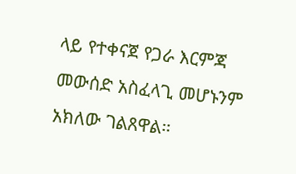ላይ የተቀናጀ የጋራ እርምጃ መውሰድ አስፈላጊ መሆኑንም አክለው ገልጸዋል።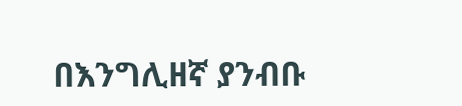በእንግሊዘኛ ያንብቡ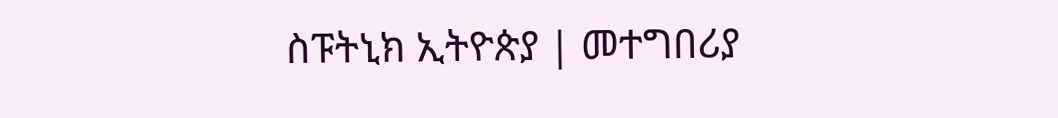ስፑትኒክ ኢትዮጵያ | መተግበሪያ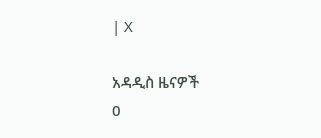| X

አዳዲስ ዜናዎች
0